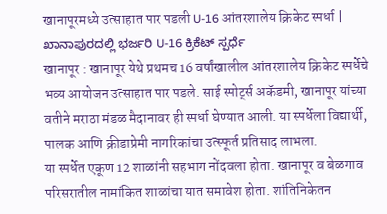खानापूरमध्ये उत्साहात पार पडली U-16 आंतरशालेय क्रिकेट स्पर्धा | ಖಾನಾಪುರದಲ್ಲಿ ಭರ್ಜರಿ U-16 ಕ್ರಿಕೆಟ್ ಸ್ಪರ್ಧೆ
खानापूर : खानापूर येथे प्रथमच 16 वर्षांखालील आंतरशालेय क्रिकेट स्पर्धेचे भव्य आयोजन उत्साहात पार पडले. साई स्पोर्ट्स अकॅडमी, खानापूर यांच्या वतीने मराठा मंडळ मैदानावर ही स्पर्धा घेण्यात आली. या स्पर्धेला विद्यार्थी, पालक आणि क्रीडाप्रेमी नागरिकांचा उत्स्फूर्त प्रतिसाद लाभला.
या स्पर्धेत एकूण 12 शाळांनी सहभाग नोंदवला होता. खानापूर व बेळगाव परिसरातील नामांकित शाळांचा यात समावेश होता. शांतिनिकेतन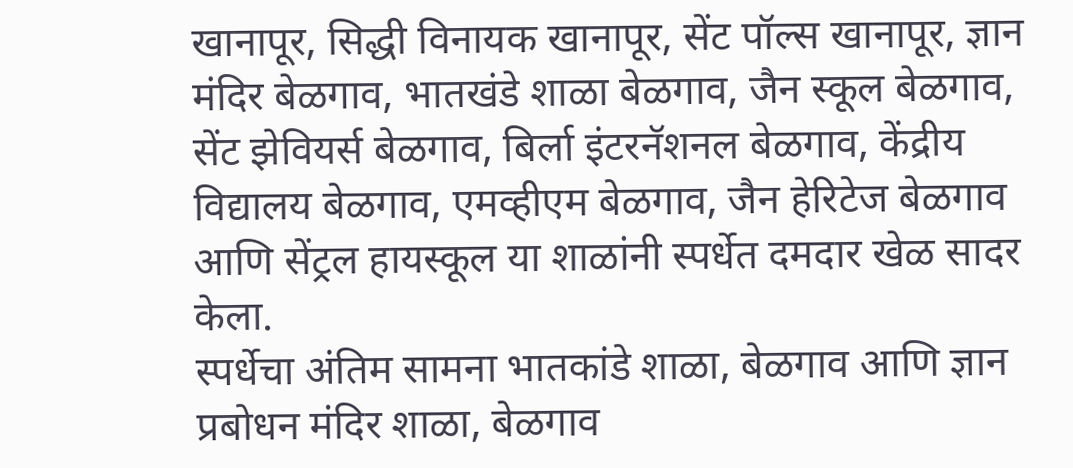खानापूर, सिद्धी विनायक खानापूर, सेंट पॉल्स खानापूर, ज्ञान मंदिर बेळगाव, भातखंडे शाळा बेळगाव, जैन स्कूल बेळगाव, सेंट झेवियर्स बेळगाव, बिर्ला इंटरनॅशनल बेळगाव, केंद्रीय विद्यालय बेळगाव, एमव्हीएम बेळगाव, जैन हेरिटेज बेळगाव आणि सेंट्रल हायस्कूल या शाळांनी स्पर्धेत दमदार खेळ सादर केला.
स्पर्धेचा अंतिम सामना भातकांडे शाळा, बेळगाव आणि ज्ञान प्रबोधन मंदिर शाळा, बेळगाव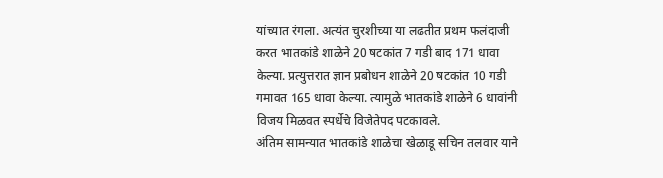यांच्यात रंगला. अत्यंत चुरशीच्या या लढतीत प्रथम फलंदाजी करत भातकांडे शाळेने 20 षटकांत 7 गडी बाद 171 धावा केल्या. प्रत्युत्तरात ज्ञान प्रबोधन शाळेने 20 षटकांत 10 गडी गमावत 165 धावा केल्या. त्यामुळे भातकांडे शाळेने 6 धावांनी विजय मिळवत स्पर्धेचे विजेतेपद पटकावले.
अंतिम सामन्यात भातकांडे शाळेचा खेळाडू सचिन तलवार याने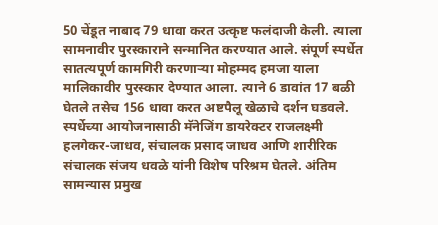50 चेंडूत नाबाद 79 धावा करत उत्कृष्ट फलंदाजी केली. त्याला सामनावीर पुरस्काराने सन्मानित करण्यात आले. संपूर्ण स्पर्धेत सातत्यपूर्ण कामगिरी करणाऱ्या मोहम्मद हमजा याला मालिकावीर पुरस्कार देण्यात आला. त्याने 6 डावांत 17 बळी घेतले तसेच 156 धावा करत अष्टपैलू खेळाचे दर्शन घडवले.
स्पर्धेच्या आयोजनासाठी मॅनेजिंग डायरेक्टर राजलक्ष्मी हलगेकर-जाधव, संचालक प्रसाद जाधव आणि शारीरिक संचालक संजय धवळे यांनी विशेष परिश्रम घेतले. अंतिम सामन्यास प्रमुख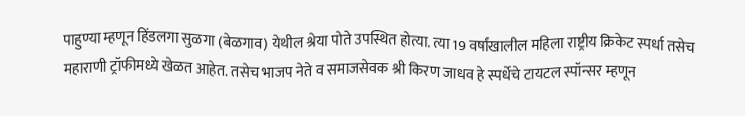पाहुण्या म्हणून हिंडलगा सुळगा (बेळगाव) येथील श्रेया पोते उपस्थित होत्या. त्या 19 वर्षांखालील महिला राष्ट्रीय क्रिकेट स्पर्धा तसेच महाराणी ट्रॉफीमध्ये खेळत आहेत. तसेच भाजप नेते व समाजसेवक श्री किरण जाधव हे स्पर्धेचे टायटल स्पॉन्सर म्हणून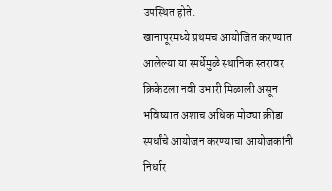उपस्थित होते.
खानापूरमध्ये प्रथमच आयोजित करण्यात आलेल्या या स्पर्धेमुळे स्थानिक स्तरावर क्रिकेटला नवी उभारी मिळाली असून भविष्यात अशाच अधिक मोठ्या क्रीडा स्पर्धांचे आयोजन करण्याचा आयोजकांनी निर्धार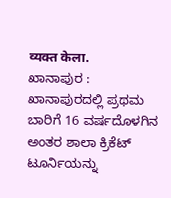व्यक्त केला.
ಖಾನಾಪುರ : ಖಾನಾಪುರದಲ್ಲಿ ಪ್ರಥಮ ಬಾರಿಗೆ 16 ವರ್ಷದೊಳಗಿನ ಅಂತರ ಶಾಲಾ ಕ್ರಿಕೆಟ್ ಟೂರ್ನಿಯನ್ನು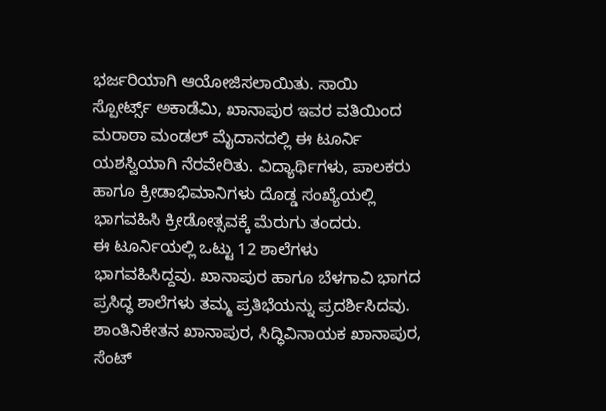ಭರ್ಜರಿಯಾಗಿ ಆಯೋಜಿಸಲಾಯಿತು. ಸಾಯಿ ಸ್ಪೋರ್ಟ್ಸ್ ಅಕಾಡೆಮಿ, ಖಾನಾಪುರ ಇವರ ವತಿಯಿಂದ ಮರಾಠಾ ಮಂಡಲ್ ಮೈದಾನದಲ್ಲಿ ಈ ಟೂರ್ನಿ ಯಶಸ್ವಿಯಾಗಿ ನೆರವೇರಿತು. ವಿದ್ಯಾರ್ಥಿಗಳು, ಪಾಲಕರು ಹಾಗೂ ಕ್ರೀಡಾಭಿಮಾನಿಗಳು ದೊಡ್ಡ ಸಂಖ್ಯೆಯಲ್ಲಿ ಭಾಗವಹಿಸಿ ಕ್ರೀಡೋತ್ಸವಕ್ಕೆ ಮೆರುಗು ತಂದರು.
ಈ ಟೂರ್ನಿಯಲ್ಲಿ ಒಟ್ಟು 12 ಶಾಲೆಗಳು ಭಾಗವಹಿಸಿದ್ದವು. ಖಾನಾಪುರ ಹಾಗೂ ಬೆಳಗಾವಿ ಭಾಗದ ಪ್ರಸಿದ್ಧ ಶಾಲೆಗಳು ತಮ್ಮ ಪ್ರತಿಭೆಯನ್ನು ಪ್ರದರ್ಶಿಸಿದವು. ಶಾಂತಿನಿಕೇತನ ಖಾನಾಪುರ, ಸಿದ್ಧಿವಿನಾಯಕ ಖಾನಾಪುರ, ಸೆಂಟ್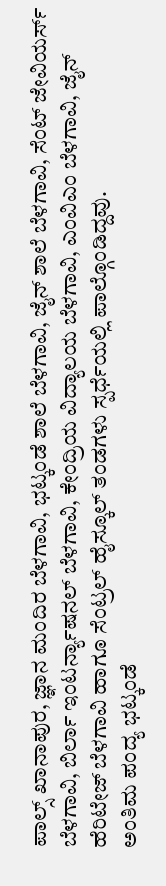ಪಾಲ್ಸ್ ಖಾನಾಪುರ, ಜ್ಞಾನ ಮಂದಿರ ಬೆಳಗಾವಿ, ಭಟ್ಕಂಡೆ ಶಾಲೆ ಬೆಳಗಾವಿ, ಜೈನ್ ಶಾಲೆ ಬೆಳಗಾವಿ, ಸೆಂಟ್ ಜೇವಿಯರ್ಸ್ ಬೆಳಗಾವಿ, ಬಿರ್ಲಾ ಇಂಟರ್ನ್ಯಾಷನಲ್ ಬೆಳಗಾವಿ, ಕೇಂದ್ರಿಯ ವಿದ್ಯಾಲಯ ಬೆಳಗಾವಿ, ಎಂವಿಎಂ ಬೆಳಗಾವಿ, ಜೈನ್ ಹೆರಿಟೇಜ್ ಬೆಳಗಾವಿ ಹಾಗೂ ಸೆಂಟ್ರಲ್ ಹೈಸ್ಕೂಲ್ ತಂಡಗಳು ಸ್ಪರ್ಧೆಯಲ್ಲಿ ಪಾಲ್ಗೊಂಡಿದ್ದವು.
ಅಂತಿಮ ಪಂದ್ಯ ಭಟ್ಕಂಡೆ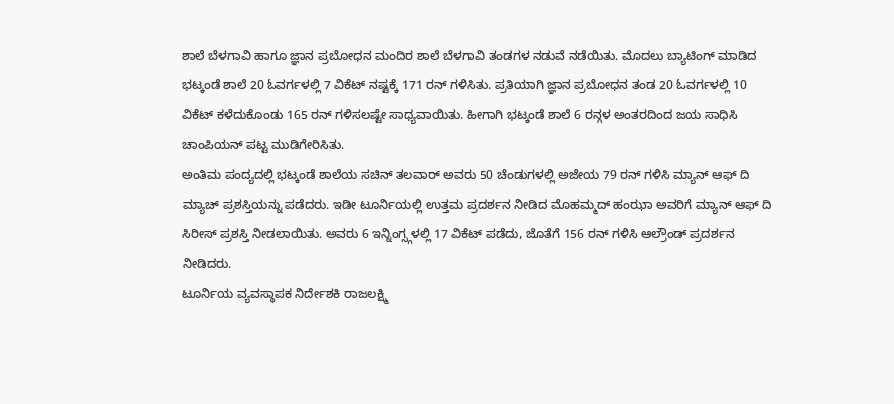ಶಾಲೆ ಬೆಳಗಾವಿ ಹಾಗೂ ಜ್ಞಾನ ಪ್ರಬೋಧನ ಮಂದಿರ ಶಾಲೆ ಬೆಳಗಾವಿ ತಂಡಗಳ ನಡುವೆ ನಡೆಯಿತು. ಮೊದಲು ಬ್ಯಾಟಿಂಗ್ ಮಾಡಿದ ಭಟ್ಕಂಡೆ ಶಾಲೆ 20 ಓವರ್ಗಳಲ್ಲಿ 7 ವಿಕೆಟ್ ನಷ್ಟಕ್ಕೆ 171 ರನ್ ಗಳಿಸಿತು. ಪ್ರತಿಯಾಗಿ ಜ್ಞಾನ ಪ್ರಬೋಧನ ತಂಡ 20 ಓವರ್ಗಳಲ್ಲಿ 10 ವಿಕೆಟ್ ಕಳೆದುಕೊಂಡು 165 ರನ್ ಗಳಿಸಲಷ್ಟೇ ಸಾಧ್ಯವಾಯಿತು. ಹೀಗಾಗಿ ಭಟ್ಕಂಡೆ ಶಾಲೆ 6 ರನ್ಗಳ ಅಂತರದಿಂದ ಜಯ ಸಾಧಿಸಿ ಚಾಂಪಿಯನ್ ಪಟ್ಟ ಮುಡಿಗೇರಿಸಿತು.
ಅಂತಿಮ ಪಂದ್ಯದಲ್ಲಿ ಭಟ್ಕಂಡೆ ಶಾಲೆಯ ಸಚಿನ್ ತಲವಾರ್ ಅವರು 50 ಚೆಂಡುಗಳಲ್ಲಿ ಅಜೇಯ 79 ರನ್ ಗಳಿಸಿ ಮ್ಯಾನ್ ಆಫ್ ದಿ ಮ್ಯಾಚ್ ಪ್ರಶಸ್ತಿಯನ್ನು ಪಡೆದರು. ಇಡೀ ಟೂರ್ನಿಯಲ್ಲಿ ಉತ್ತಮ ಪ್ರದರ್ಶನ ನೀಡಿದ ಮೊಹಮ್ಮದ್ ಹಂಝಾ ಅವರಿಗೆ ಮ್ಯಾನ್ ಆಫ್ ದಿ ಸಿರೀಸ್ ಪ್ರಶಸ್ತಿ ನೀಡಲಾಯಿತು. ಅವರು 6 ಇನ್ನಿಂಗ್ಸ್ಗಳಲ್ಲಿ 17 ವಿಕೆಟ್ ಪಡೆದು, ಜೊತೆಗೆ 156 ರನ್ ಗಳಿಸಿ ಆಲ್ರೌಂಡ್ ಪ್ರದರ್ಶನ ನೀಡಿದರು.
ಟೂರ್ನಿಯ ವ್ಯವಸ್ಥಾಪಕ ನಿರ್ದೇಶಕಿ ರಾಜಲಕ್ಷ್ಮಿ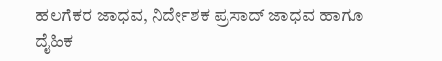ಹಲಗೆಕರ ಜಾಧವ, ನಿರ್ದೇಶಕ ಪ್ರಸಾದ್ ಜಾಧವ ಹಾಗೂ ದೈಹಿಕ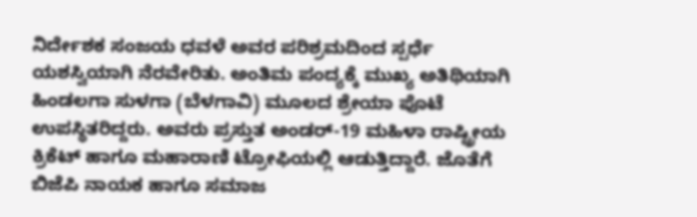ನಿರ್ದೇಶಕ ಸಂಜಯ ಧವಳೆ ಅವರ ಪರಿಶ್ರಮದಿಂದ ಸ್ಪರ್ಧೆ ಯಶಸ್ವಿಯಾಗಿ ನೆರವೇರಿತು. ಅಂತಿಮ ಪಂದ್ಯಕ್ಕೆ ಮುಖ್ಯ ಅತಿಥಿಯಾಗಿ ಹಿಂಡಲಗಾ ಸುಳಗಾ (ಬೆಳಗಾವಿ) ಮೂಲದ ಶ್ರೇಯಾ ಪೊಟೆ ಉಪಸ್ಥಿತರಿದ್ದರು. ಅವರು ಪ್ರಸ್ತುತ ಅಂಡರ್-19 ಮಹಿಳಾ ರಾಷ್ಟ್ರೀಯ ಕ್ರಿಕೆಟ್ ಹಾಗೂ ಮಹಾರಾಣಿ ಟ್ರೋಫಿಯಲ್ಲಿ ಆಡುತ್ತಿದ್ದಾರೆ. ಜೊತೆಗೆ ಬಿಜೆಪಿ ನಾಯಕ ಹಾಗೂ ಸಮಾಜ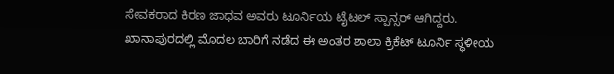ಸೇವಕರಾದ ಕಿರಣ ಜಾಧವ ಅವರು ಟೂರ್ನಿಯ ಟೈಟಲ್ ಸ್ಪಾನ್ಸರ್ ಆಗಿದ್ದರು.
ಖಾನಾಪುರದಲ್ಲಿ ಮೊದಲ ಬಾರಿಗೆ ನಡೆದ ಈ ಅಂತರ ಶಾಲಾ ಕ್ರಿಕೆಟ್ ಟೂರ್ನಿ ಸ್ಥಳೀಯ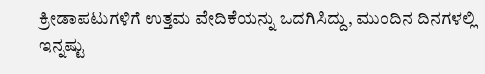ಕ್ರೀಡಾಪಟುಗಳಿಗೆ ಉತ್ತಮ ವೇದಿಕೆಯನ್ನು ಒದಗಿಸಿದ್ದು, ಮುಂದಿನ ದಿನಗಳಲ್ಲಿ ಇನ್ನಷ್ಟು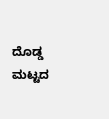ದೊಡ್ಡ ಮಟ್ಟದ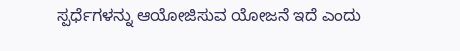ಸ್ಪರ್ಧೆಗಳನ್ನು ಆಯೋಜಿಸುವ ಯೋಜನೆ ಇದೆ ಎಂದು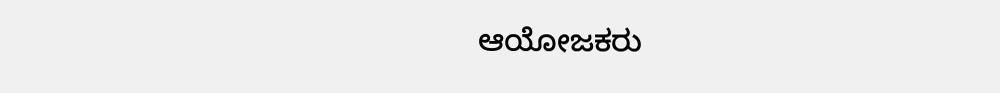ಆಯೋಜಕರು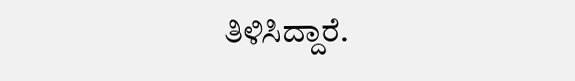ತಿಳಿಸಿದ್ದಾರೆ.